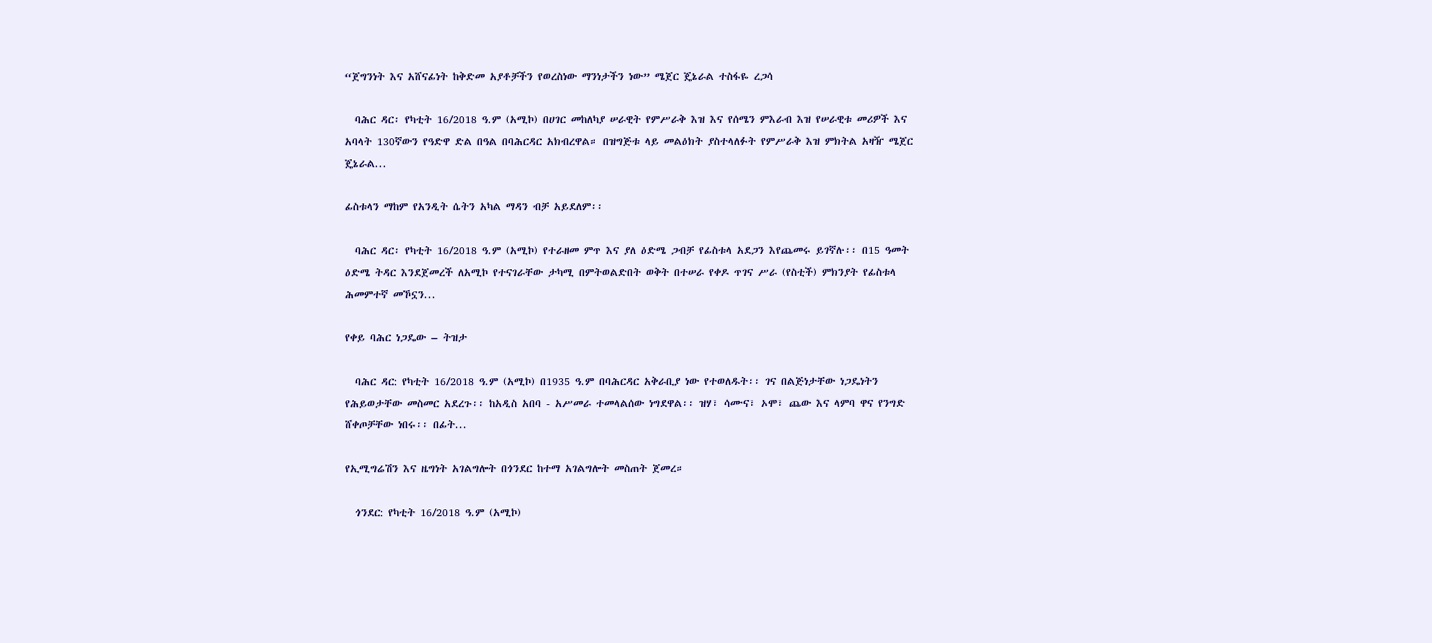“ጀግንነት እና አሸናፊነት ከቅድመ አያቶቻችን የወረስነው ማንነታችን ነው” ሜጀር ጄኔራል ተስፋዬ ረጋሳ

  ባሕር ዳር፡ የካቲት 16/2018 ዓ.ም (አሚኮ) በሀገር መከለካያ ሠራዊት የምሥራቅ እዝ እና የሰሜን ምእራብ እዝ የሠራዊቱ መሪዎች እና አባላት 130ኛውን የዓድዋ ድል በዓል በባሕርዳር አክብረዋል። በዝግጅቱ ላይ መልዕክት ያስተላለፉት የምሥራቅ እዝ ምክትል አዛዥ ሜጀር ጄኔራል...

ፊስቱላን ማከም የአንዲት ሴትን አካል ማዳን ብቻ አይደለም፡፡

  ባሕር ዳር፡ የካቲት 16/2018 ዓ.ም (አሚኮ) የተራዘመ ምጥ እና ያለ ዕድሜ ጋብቻ የፊስቱላ አደጋን እየጨመሩ ይገኛሉ፡፡ በ15 ዓመት ዕድሜ ትዳር እንደጀመረች ለአሚኮ የተናገራቸው ታካሚ በምትወልድበት ወቅት በተሠራ የቀዶ ጥገና ሥራ (የስቲች) ምክንያት የፊስቱላ ሕመምተኛ መኾኗን...

የቀይ ባሕር ነጋዴው – ትዝታ

  ባሕር ዳር: የካቲት 16/2018 ዓ.ም (አሚኮ) በ1935 ዓ.ም በባሕርዳር አቅራቢያ ነው የተወለዱት፡፡ ገና በልጅነታቸው ነጋዴነትን የሕይወታቸው መስመር አደረጉ፡፡ ከአዲስ አበባ - አሥመራ ተመላልሰው ነግደዋል፡፡ ዝሃ፣ ሳሙና፣ ኦሞ፣ ጨው እና ላምባ ዋና የንግድ ሸቀጦቻቸው ነበሩ፡፡ በፊት...

የኢሚግሬሽን እና ዜግነት አገልግሎት በጎንደር ከተማ አገልግሎት መስጠት ጀመረ።

  ጎንደር: የካቲት 16/2018 ዓ.ም (አሚኮ)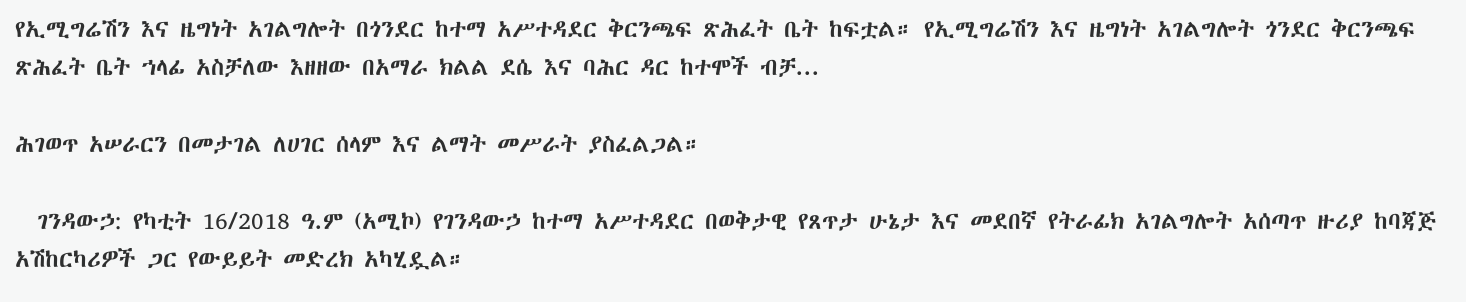የኢሚግሬሽን እና ዜግነት አገልግሎት በጎንደር ከተማ አሥተዳደር ቅርንጫፍ ጽሕፈት ቤት ከፍቷል። የኢሚግሬሽን እና ዜግነት አገልግሎት ጎንደር ቅርንጫፍ ጽሕፈት ቤት ኀላፊ አስቻለው እዘዘው በአማራ ክልል ደሴ እና ባሕር ዳር ከተሞች ብቻ...

ሕገወጥ አሠራርን በመታገል ለሀገር ሰላም እና ልማት መሥራት ያስፈልጋል።

  ገንዳውኃ: የካቲት 16/2018 ዓ.ም (አሚኮ) የገንዳውኃ ከተማ አሥተዳደር በወቅታዊ የጸጥታ ሁኔታ እና መደበኛ የትራፊክ አገልግሎት አሰጣጥ ዙሪያ ከባጃጅ አሽከርካሪዎች ጋር የውይይት መድረክ አካሂዷል።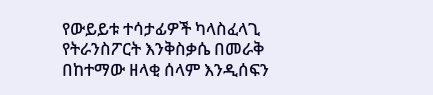የውይይቱ ተሳታፊዎች ካላስፈላጊ የትራንስፖርት እንቅስቃሴ በመራቅ በከተማው ዘላቂ ሰላም እንዲሰፍን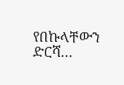የበኩላቸውን ድርሻ...